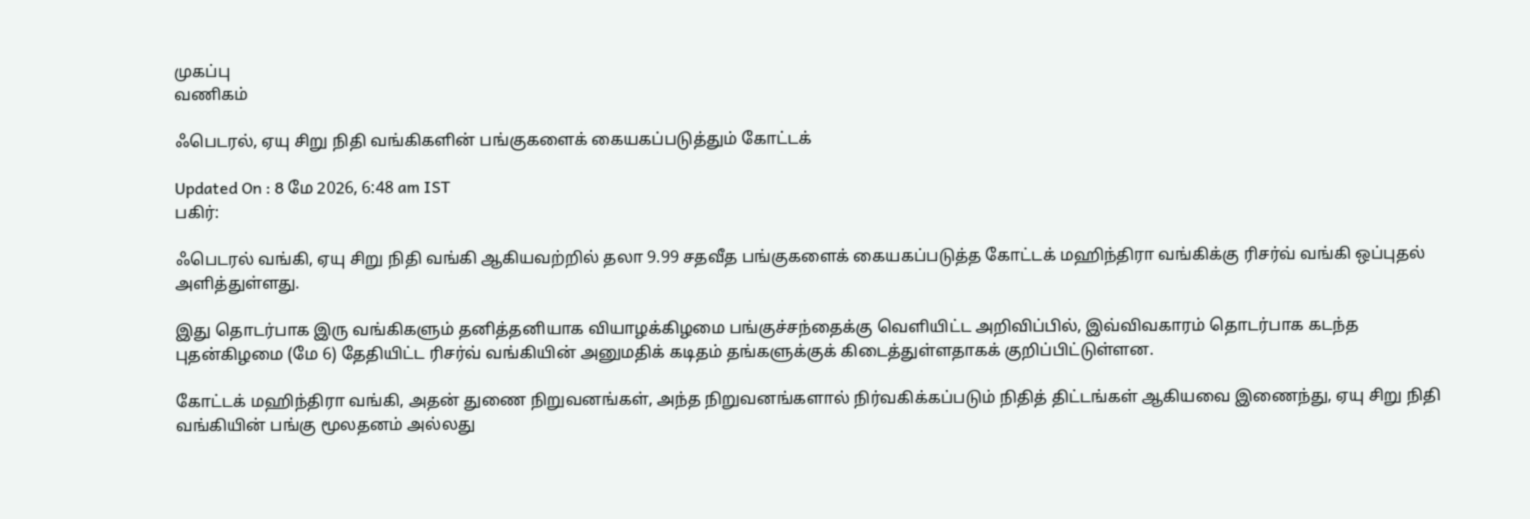முகப்பு
வணிகம்

ஃபெடரல், ஏயு சிறு நிதி வங்கிகளின் பங்குகளைக் கையகப்படுத்தும் கோட்டக்

Updated On : 8 மே 2026, 6:48 am IST
பகிர்:

ஃபெடரல் வங்கி, ஏயு சிறு நிதி வங்கி ஆகியவற்றில் தலா 9.99 சதவீத பங்குகளைக் கையகப்படுத்த கோட்டக் மஹிந்திரா வங்கிக்கு ரிசர்வ் வங்கி ஒப்புதல் அளித்துள்ளது.

இது தொடர்பாக இரு வங்கிகளும் தனித்தனியாக வியாழக்கிழமை பங்குச்சந்தைக்கு வெளியிட்ட அறிவிப்பில், இவ்விவகாரம் தொடர்பாக கடந்த புதன்கிழமை (மே 6) தேதியிட்ட ரிசர்வ் வங்கியின் அனுமதிக் கடிதம் தங்களுக்குக் கிடைத்துள்ளதாகக் குறிப்பிட்டுள்ளன.

கோட்டக் மஹிந்திரா வங்கி, அதன் துணை நிறுவனங்கள், அந்த நிறுவனங்களால் நிர்வகிக்கப்படும் நிதித் திட்டங்கள் ஆகியவை இணைந்து, ஏயு சிறு நிதி வங்கியின் பங்கு மூலதனம் அல்லது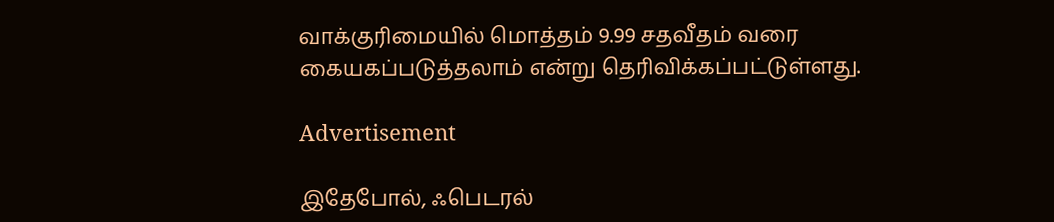வாக்குரிமையில் மொத்தம் 9.99 சதவீதம் வரை கையகப்படுத்தலாம் என்று தெரிவிக்கப்பட்டுள்ளது.

Advertisement

இதேபோல், ஃபெடரல்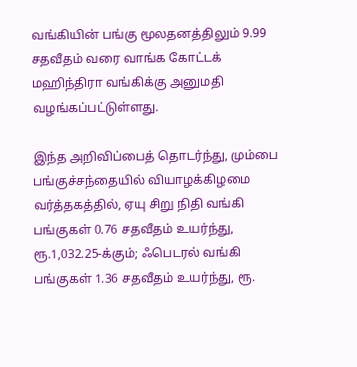வங்கியின் பங்கு மூலதனத்திலும் 9.99 சதவீதம் வரை வாங்க கோட்டக் மஹிந்திரா வங்கிக்கு அனுமதி வழங்கப்பட்டுள்ளது.

இந்த அறிவிப்பைத் தொடர்ந்து, மும்பை பங்குச்சந்தையில் வியாழக்கிழமை வர்த்தகத்தில், ஏயு சிறு நிதி வங்கி பங்குகள் 0.76 சதவீதம் உயர்ந்து, ரூ.1,032.25-க்கும்; ஃபெடரல் வங்கி பங்குகள் 1.36 சதவீதம் உயர்ந்து, ரூ.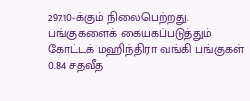297.10-க்கும் நிலைபெற்றது. பங்குகளைக் கையகப்படுத்தும் கோட்டக் மஹிந்திரா வங்கி பங்குகள் 0.84 சதவீத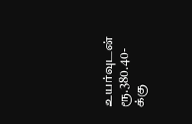உயர்வுடன் ரூ.380.40-க்கு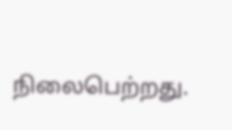நிலைபெற்றது.